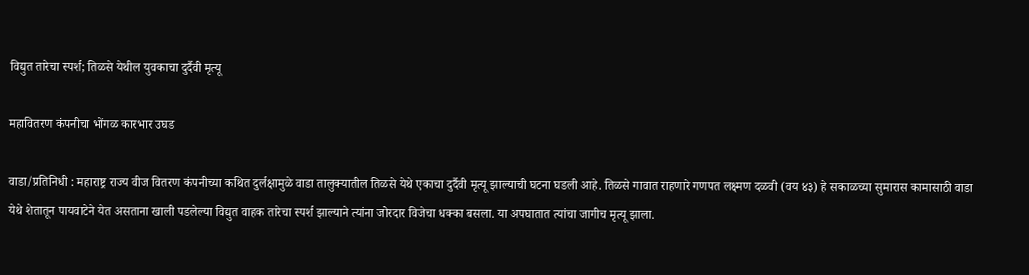विद्युत तारेचा स्पर्श; तिळसे येथील युवकाचा दुर्दैवी मृत्यू

महावितरण कंपनीचा भोंगळ कारभार उघड

वाडा/प्रतिनिधी : महाराष्ट्र राज्य वीज वितरण कंपनीच्या कथित दुर्लक्षामुळे वाडा तालुक्यातील तिळसे येथे एकाचा दुर्दैवी मृत्यू झाल्याची घटना घडली आहे. तिळसे गावात राहणारे गणपत लक्ष्मण दळवी (वय ४३) हे सकाळच्या सुमारास कामासाठी वाडा येथे शेतातून पायवाटेने येत असताना खाली पडलेल्या विद्युत वाहक तारेचा स्पर्श झाल्याने त्यांना जोरदार विजेचा धक्का बसला. या अपघातात त्यांचा जागीच मृत्यू झाला.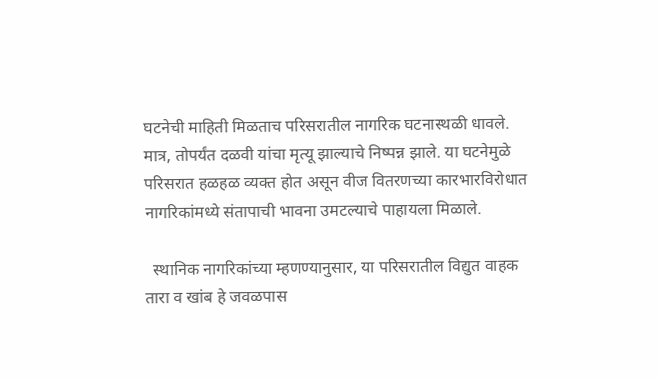घटनेची माहिती मिळताच परिसरातील नागरिक घटनास्थळी धावले. मात्र, तोपर्यंत दळवी यांचा मृत्यू झाल्याचे निष्पन्न झाले. या घटनेमुळे परिसरात हळहळ व्यक्त होत असून वीज वितरणच्या कारभारविरोधात नागरिकांमध्ये संतापाची भावना उमटल्याचे पाहायला मिळाले.

  स्थानिक नागरिकांच्या म्हणण्यानुसार, या परिसरातील विद्युत वाहक तारा व खांब हे जवळपास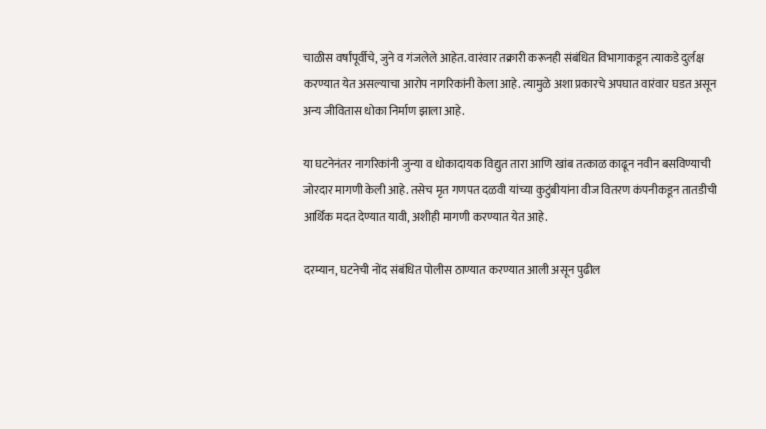चाळीस वर्षांपूर्वीचे, जुने व गंजलेले आहेत. वारंवार तक्रारी करूनही संबंधित विभागाकडून त्याकडे दुर्लक्ष करण्यात येत असल्याचा आरोप नागरिकांनी केला आहे. त्यामुळे अशा प्रकारचे अपघात वारंवार घडत असून अन्य जीवितास धोका निर्माण झाला आहे.

या घटनेनंतर नागरिकांनी जुन्या व धोकादायक विद्युत तारा आणि खांब तत्काळ काढून नवीन बसविण्याची जोरदार मागणी केली आहे. तसेच मृत गणपत दळवी यांच्या कुटुंबीयांना वीज वितरण कंपनीकडून तातडीची आर्थिक मदत देण्यात यावी, अशीही मागणी करण्यात येत आहे.

दरम्यान, घटनेची नोंद संबंधित पोलीस ठाण्यात करण्यात आली असून पुढील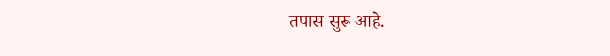तपास सुरू आहे.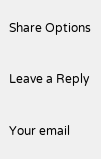Share Options

Leave a Reply

Your email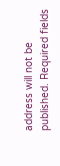address will not be published. Required fields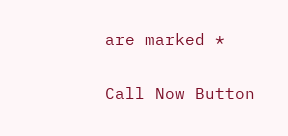are marked *

Call Now Button